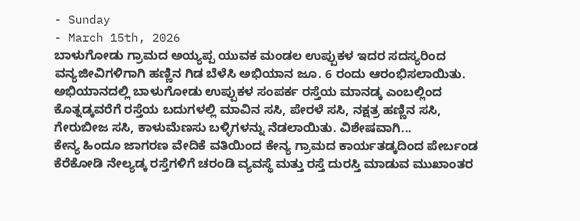- Sunday
- March 15th, 2026
ಬಾಳುಗೋಡು ಗ್ರಾಮದ ಅಯ್ಯಪ್ಪ ಯುವಕ ಮಂಡಲ ಉಪ್ಪುಕಳ ಇದರ ಸದಸ್ಯರಿಂದ ವನ್ಯಜೀವಿಗಳಿಗಾಗಿ ಹಣ್ಣಿನ ಗಿಡ ಬೆಳೆಸಿ ಅಭಿಯಾನ ಜೂ. 6 ರಂದು ಆರಂಭಿಸಲಾಯಿತು. ಅಭಿಯಾನದಲ್ಲಿ ಬಾಳುಗೋಡು ಉಪ್ಪುಕಳ ಸಂಪರ್ಕ ರಸ್ತೆಯ ಮಾನಡ್ಕ ಎಂಬಲ್ಲಿಂದ ಕೊತ್ನಡ್ಕವರೆಗೆ ರಸ್ತೆಯ ಬದುಗಳಲ್ಲಿ ಮಾವಿನ ಸಸಿ, ಪೇರಳೆ ಸಸಿ, ನಕ್ಷತ್ರ ಹಣ್ಣಿನ ಸಸಿ, ಗೇರುಬೀಜ ಸಸಿ, ಕಾಳುಮೆಣಸು ಬಳ್ಳಿಗಳನ್ನು ನೆಡಲಾಯಿತು. ವಿಶೇಷವಾಗಿ...
ಕೇನ್ಯ ಹಿಂದೂ ಜಾಗರಣ ವೇದಿಕೆ ವತಿಯಿಂದ ಕೇನ್ಯ ಗ್ರಾಮದ ಕಾರ್ಯತಡ್ಕದಿಂದ ಪೇರ್ಬಂಡ ಕೆರೆಕೋಡಿ ನೇಲ್ಯಡ್ಕ ರಸ್ತೆಗಳಿಗೆ ಚರಂಡಿ ವ್ಯವಸ್ಥೆ ಮತ್ತು ರಸ್ತೆ ದುರಸ್ತಿ ಮಾಡುವ ಮುಖಾಂತರ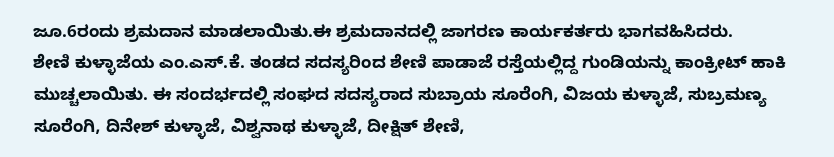ಜೂ.6ರಂದು ಶ್ರಮದಾನ ಮಾಡಲಾಯಿತು.ಈ ಶ್ರಮದಾನದಲ್ಲಿ ಜಾಗರಣ ಕಾರ್ಯಕರ್ತರು ಭಾಗವಹಿಸಿದರು.
ಶೇಣಿ ಕುಳ್ಳಾಜೆಯ ಎಂ.ಎಸ್.ಕೆ. ತಂಡದ ಸದಸ್ಯರಿಂದ ಶೇಣಿ ಪಾಡಾಜೆ ರಸ್ತೆಯಲ್ಲಿದ್ದ ಗುಂಡಿಯನ್ನು ಕಾಂಕ್ರೀಟ್ ಹಾಕಿ ಮುಚ್ಚಲಾಯಿತು. ಈ ಸಂದರ್ಭದಲ್ಲಿ ಸಂಘದ ಸದಸ್ಯರಾದ ಸುಬ್ರಾಯ ಸೂರೆಂಗಿ, ವಿಜಯ ಕುಳ್ಳಾಜೆ, ಸುಬ್ರಮಣ್ಯ ಸೂರೆಂಗಿ, ದಿನೇಶ್ ಕುಳ್ಳಾಜೆ, ವಿಶ್ವನಾಥ ಕುಳ್ಳಾಜೆ, ದೀಕ್ಷಿತ್ ಶೇಣಿ,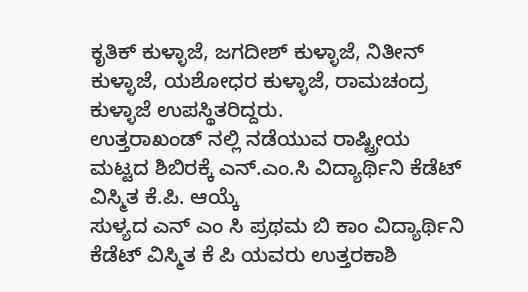ಕೃತಿಕ್ ಕುಳ್ಳಾಜೆ, ಜಗದೀಶ್ ಕುಳ್ಳಾಜೆ, ನಿತೀನ್ ಕುಳ್ಳಾಜೆ, ಯಶೋಧರ ಕುಳ್ಳಾಜೆ, ರಾಮಚಂದ್ರ ಕುಳ್ಳಾಜೆ ಉಪಸ್ಥಿತರಿದ್ದರು.
ಉತ್ತರಾಖಂಡ್ ನಲ್ಲಿ ನಡೆಯುವ ರಾಷ್ಟ್ರೀಯ ಮಟ್ಟದ ಶಿಬಿರಕ್ಕೆ ಎನ್.ಎಂ.ಸಿ ವಿದ್ಯಾರ್ಥಿನಿ ಕೆಡೆಟ್ ವಿಸ್ಮಿತ ಕೆ.ಪಿ. ಆಯ್ಕೆ
ಸುಳ್ಯದ ಎನ್ ಎಂ ಸಿ ಪ್ರಥಮ ಬಿ ಕಾಂ ವಿದ್ಯಾರ್ಥಿನಿ ಕೆಡೆಟ್ ವಿಸ್ಮಿತ ಕೆ ಪಿ ಯವರು ಉತ್ತರಕಾಶಿ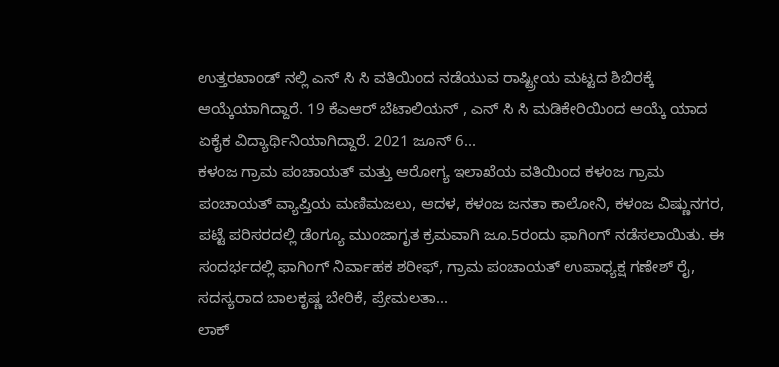ಉತ್ತರಖಾಂಡ್ ನಲ್ಲಿ ಎನ್ ಸಿ ಸಿ ವತಿಯಿಂದ ನಡೆಯುವ ರಾಷ್ಟ್ರೀಯ ಮಟ್ಟದ ಶಿಬಿರಕ್ಕೆ ಆಯ್ಕೆಯಾಗಿದ್ದಾರೆ. 19 ಕೆಎಆರ್ ಬೆಟಾಲಿಯನ್ , ಎನ್ ಸಿ ಸಿ ಮಡಿಕೇರಿಯಿಂದ ಆಯ್ಕೆ ಯಾದ ಏಕೈಕ ವಿದ್ಯಾರ್ಥಿನಿಯಾಗಿದ್ದಾರೆ. 2021 ಜೂನ್ 6...
ಕಳಂಜ ಗ್ರಾಮ ಪಂಚಾಯತ್ ಮತ್ತು ಆರೋಗ್ಯ ಇಲಾಖೆಯ ವತಿಯಿಂದ ಕಳಂಜ ಗ್ರಾಮ ಪಂಚಾಯತ್ ವ್ಯಾಪ್ತಿಯ ಮಣಿಮಜಲು, ಆದಳ, ಕಳಂಜ ಜನತಾ ಕಾಲೋನಿ, ಕಳಂಜ ವಿಷ್ಣುನಗರ, ಪಟ್ಟೆ ಪರಿಸರದಲ್ಲಿ ಡೆಂಗ್ಯೂ ಮುಂಜಾಗೃತ ಕ್ರಮವಾಗಿ ಜೂ.5ರಂದು ಫಾಗಿಂಗ್ ನಡೆಸಲಾಯಿತು. ಈ ಸಂದರ್ಭದಲ್ಲಿ ಫಾಗಿಂಗ್ ನಿರ್ವಾಹಕ ಶರೀಫ್, ಗ್ರಾಮ ಪಂಚಾಯತ್ ಉಪಾಧ್ಯಕ್ಷ ಗಣೇಶ್ ರೈ, ಸದಸ್ಯರಾದ ಬಾಲಕೃಷ್ಣ ಬೇರಿಕೆ, ಪ್ರೇಮಲತಾ...
ಲಾಕ್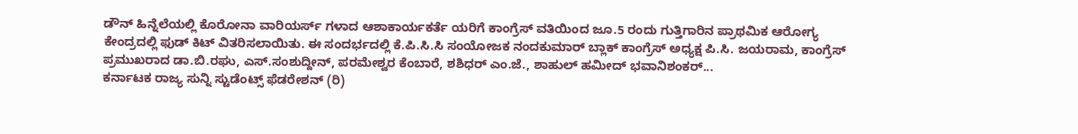ಡೌನ್ ಹಿನ್ನೆಲೆಯಲ್ಲಿ ಕೊರೋನಾ ವಾರಿಯರ್ಸ್ ಗಳಾದ ಆಶಾಕಾರ್ಯಕರ್ತೆ ಯರಿಗೆ ಕಾಂಗ್ರೆಸ್ ವತಿಯಿಂದ ಜೂ.5 ರಂದು ಗುತ್ತಿಗಾರಿನ ಪ್ರಾಥಮಿಕ ಆರೋಗ್ಯ ಕೇಂದ್ರದಲ್ಲಿ ಫುಡ್ ಕಿಟ್ ವಿತರಿಸಲಾಯಿತು. ಈ ಸಂದರ್ಭದಲ್ಲಿ ಕೆ.ಪಿ.ಸಿ.ಸಿ ಸಂಯೋಜಕ ನಂದಕುಮಾರ್ ಬ್ಲಾಕ್ ಕಾಂಗ್ರೆಸ್ ಅಧ್ಯಕ್ಷ ಪಿ.ಸಿ. ಜಯರಾಮ, ಕಾಂಗ್ರೆಸ್ ಪ್ರಮುಖರಾದ ಡಾ.ಬಿ.ರಘು, ಎಸ್.ಸಂಶುದ್ದೀನ್, ಪರಮೇಶ್ವರ ಕೆಂಬಾರೆ, ಶಶಿಧರ್ ಎಂ.ಜೆ., ಶಾಹುಲ್ ಹಮೀದ್ ಭವಾನಿಶಂಕರ್...
ಕರ್ನಾಟಕ ರಾಜ್ಯ ಸುನ್ನಿ ಸ್ಟುಡೆಂಟ್ಸ್ ಫೆಡರೇಶನ್ (ರಿ)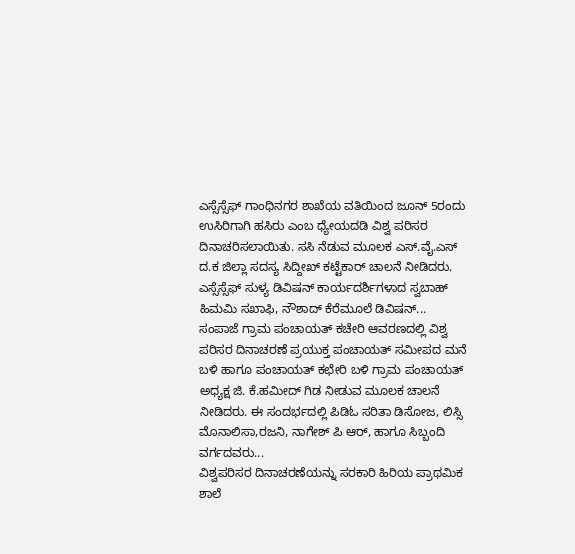ಎಸ್ಸೆಸ್ಸೆಫ್ ಗಾಂಧಿನಗರ ಶಾಖೆಯ ವತಿಯಿಂದ ಜೂನ್ 5ರಂದು ಉಸಿರಿಗಾಗಿ ಹಸಿರು ಎಂಬ ಧ್ಯೇಯದಡಿ ವಿಶ್ವ ಪರಿಸರ ದಿನಾಚರಿಸಲಾಯಿತು. ಸಸಿ ನೆಡುವ ಮೂಲಕ ಎಸ್.ವೈ.ಎಸ್ ದ.ಕ ಜಿಲ್ಲಾ ಸದಸ್ಯ ಸಿದ್ದೀಖ್ ಕಟ್ಟೆಕಾರ್ ಚಾಲನೆ ನೀಡಿದರು. ಎಸ್ಸೆಸ್ಸೆಫ್ ಸುಳ್ಯ ಡಿವಿಷನ್ ಕಾರ್ಯದರ್ಶಿಗಳಾದ ಸ್ವಬಾಹ್ ಹಿಮಮಿ ಸಖಾಫಿ, ನೌಶಾದ್ ಕೆರೆಮೂಲೆ ಡಿವಿಷನ್...
ಸಂಪಾಜೆ ಗ್ರಾಮ ಪಂಚಾಯತ್ ಕಚೇರಿ ಆವರಣದಲ್ಲಿ ವಿಶ್ವ ಪರಿಸರ ದಿನಾಚರಣೆ ಪ್ರಯುಕ್ತ ಪಂಚಾಯತ್ ಸಮೀಪದ ಮನೆ ಬಳಿ ಹಾಗೂ ಪಂಚಾಯತ್ ಕಛೇರಿ ಬಳಿ ಗ್ರಾಮ ಪಂಚಾಯತ್ ಅಧ್ಯಕ್ಷ ಜಿ. ಕೆ.ಹಮೀದ್ ಗಿಡ ನೀಡುವ ಮೂಲಕ ಚಾಲನೆ ನೀಡಿದರು. ಈ ಸಂದರ್ಭದಲ್ಲಿ ಪಿಡಿಓ ಸರಿತಾ ಡಿಸೋಜ, ಲಿಸ್ಸಿ ಮೊನಾಲಿಸಾ,ರಜನಿ, ನಾಗೇಶ್ ಪಿ ಆರ್, ಹಾಗೂ ಸಿಬ್ಬಂದಿ ವರ್ಗದವರು...
ವಿಶ್ವಪರಿಸರ ದಿನಾಚರಣೆಯನ್ನು ಸರಕಾರಿ ಹಿರಿಯ ಪ್ರಾಥಮಿಕ ಶಾಲೆ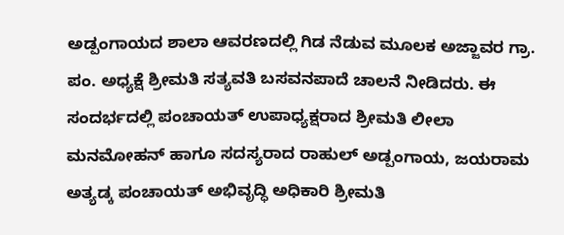ಅಡ್ಪಂಗಾಯದ ಶಾಲಾ ಆವರಣದಲ್ಲಿ ಗಿಡ ನೆಡುವ ಮೂಲಕ ಅಜ್ಜಾವರ ಗ್ರಾ. ಪಂ. ಅಧ್ಯಕ್ಷೆ ಶ್ರೀಮತಿ ಸತ್ಯವತಿ ಬಸವನಪಾದೆ ಚಾಲನೆ ನೀಡಿದರು. ಈ ಸಂದರ್ಭದಲ್ಲಿ ಪಂಚಾಯತ್ ಉಪಾಧ್ಯಕ್ಷರಾದ ಶ್ರೀಮತಿ ಲೀಲಾ ಮನಮೋಹನ್ ಹಾಗೂ ಸದಸ್ಯರಾದ ರಾಹುಲ್ ಅಡ್ಪಂಗಾಯ, ಜಯರಾಮ ಅತ್ಯಡ್ಕ ಪಂಚಾಯತ್ ಅಭಿವೃದ್ಧಿ ಅಧಿಕಾರಿ ಶ್ರೀಮತಿ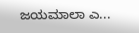ಜಯಮಾಲಾ ಎ...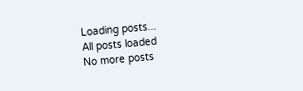Loading posts...
All posts loaded
No more posts